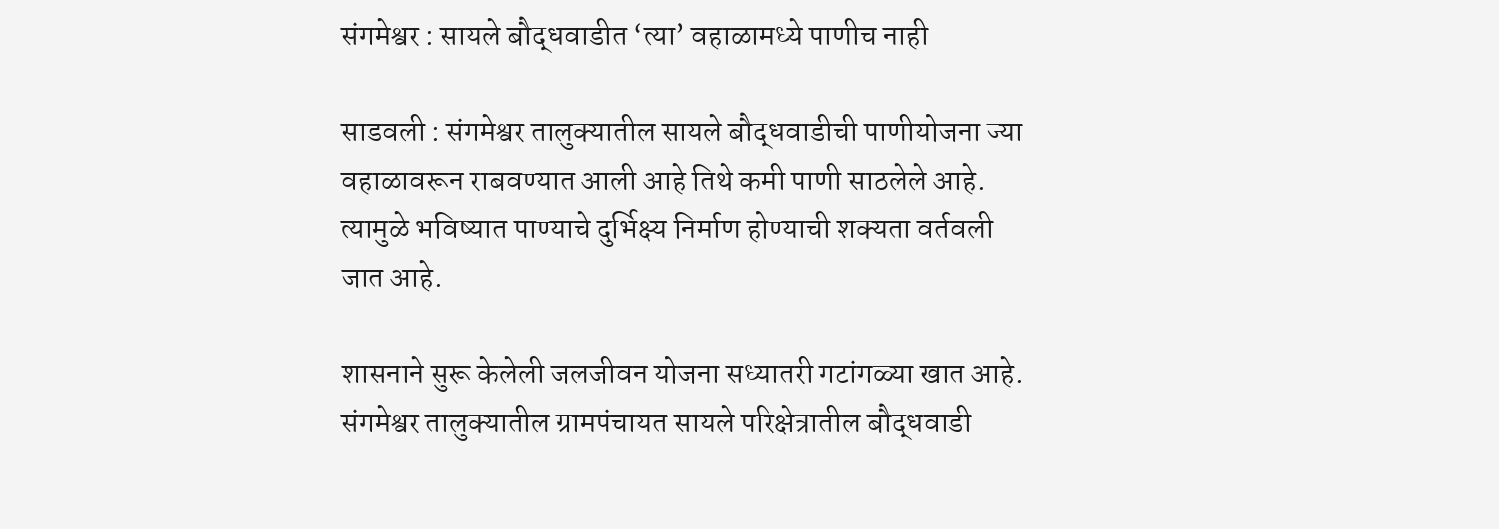संगमेश्वर : सायले बौद्धवाडीत ‘त्या’ वहाळामध्ये पाणीच नाही

साडवली : संगमेश्वर तालुक्यातील सायले बौद्धवाडीची पाणीयोजना ज्या वहाळावरून राबवण्यात आली आहे तिथे कमी पाणी साठलेले आहे. त्यामुळे भविष्यात पाण्याचे दुर्भिक्ष्य निर्माण होण्याची शक्यता वर्तवली जात आहे.

शासनाने सुरू केलेली जलजीवन योजना सध्यातरी गटांगळ्या खात आहे. संगमेश्वर तालुक्यातील ग्रामपंचायत सायले परिक्षेत्रातील बौद्धवाडी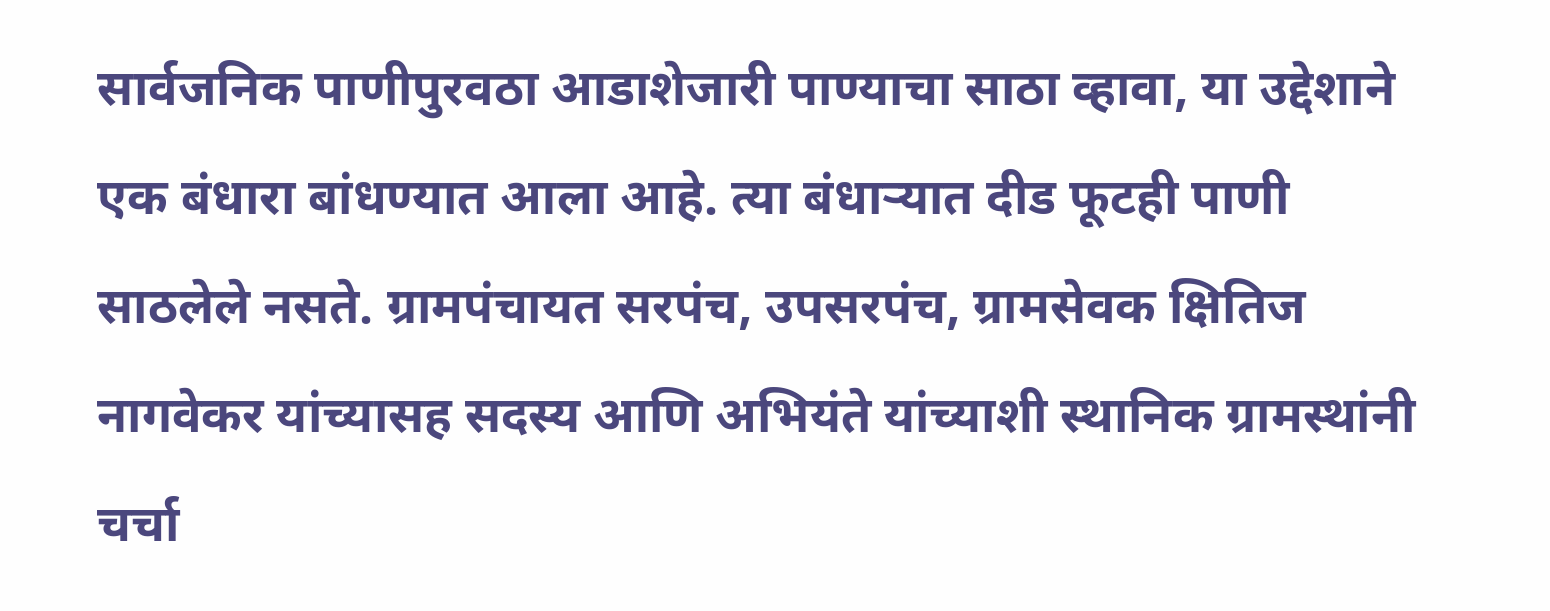सार्वजनिक पाणीपुरवठा आडाशेजारी पाण्याचा साठा व्हावा, या उद्देशाने एक बंधारा बांधण्यात आला आहे. त्या बंधाऱ्यात दीड फूटही पाणी साठलेले नसते. ग्रामपंचायत सरपंच, उपसरपंच, ग्रामसेवक क्षितिज नागवेकर यांच्यासह सदस्य आणि अभियंते यांच्याशी स्थानिक ग्रामस्थांनी चर्चा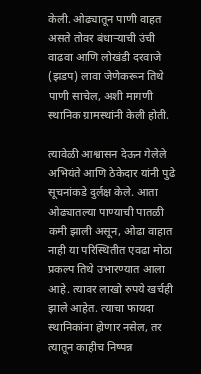केली. ओढ्यातून पाणी वाहत असते तोवर बंधाऱ्याची उंची वाढवा आणि लोखंडी दरवाजे (झडप) लावा जेणेकरून तिथे पाणी साचेल, अशी मागणी स्थानिक ग्रामस्थांनी केली होती.

त्यावेळी आश्वासन देऊन गेलेले अभियंते आणि ठेकेदार यांनी पुढे सूचनांकडे दुर्लक्ष केले. आता ओढ्यातल्या पाण्याची पातळी कमी झाली असून, ओढा वाहात नाही या परिस्थितीत एवढा मोठा प्रकल्प तिथे उभारण्यात आला आहे. त्यावर लाखो रुपये खर्चही झाले आहेत. त्याचा फायदा स्थानिकांना होणार नसेल, तर त्यातून काहीच निष्पन्न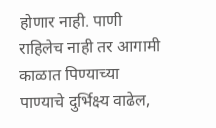होणार नाही. पाणी राहिलेच नाही तर आगामी काळात पिण्याच्या पाण्याचे दुर्भिक्ष्य वाढेल,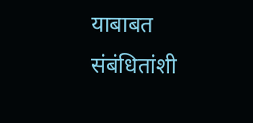याबाबत संबंधितांशी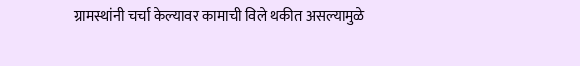ग्रामस्थांनी चर्चा केल्यावर कामाची विले थकीत असल्यामुळे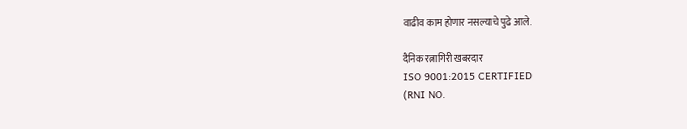वाढीव काम होणार नसल्याचे पुढे आले.

दैनिक रत्नागिरी खबरदार
ISO 9001:2015 CERTIFIED
(RNI NO.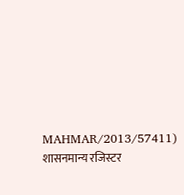MAHMAR/2013/57411)
शासनमान्य रजिस्टर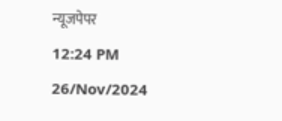न्यूजपेपर
12:24 PM 26/Nov/2024